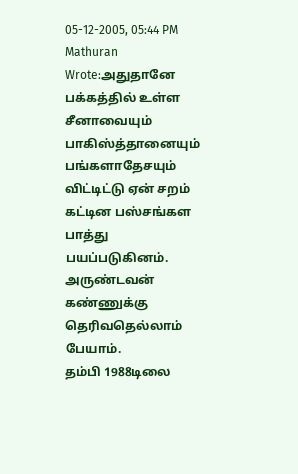05-12-2005, 05:44 PM
Mathuran Wrote:அதுதானே பக்கத்தில் உள்ள சீனாவையும் பாகிஸ்த்தானையும் பங்களாதேசயும் விட்டிட்டு ஏன் சறம் கட்டின பஸ்சங்கள பாத்து பயப்படுகினம். அருண்டவன் கண்ணுக்கு தெரிவதெல்லாம் பேயாம்.
தம்பி 1988டிலை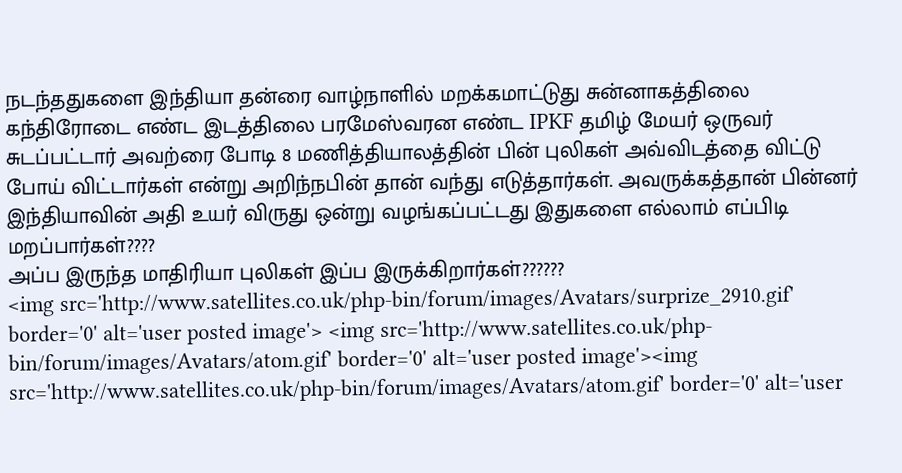நடந்ததுகளை இந்தியா தன்ரை வாழ்நாளில் மறக்கமாட்டுது சுன்னாகத்திலை கந்திரோடை எண்ட இடத்திலை பரமேஸ்வரன எண்ட IPKF தமிழ் மேயர் ஒருவர் சுடப்பட்டார் அவற்ரை போடி 8 மணித்தியாலத்தின் பின் புலிகள் அவ்விடத்தை விட்டு போய் விட்டார்கள் என்று அறிந்நபின் தான் வந்து எடுத்தார்கள். அவருக்கத்தான் பின்னர் இந்தியாவின் அதி உயர் விருது ஒன்று வழங்கப்பட்டது இதுகளை எல்லாம் எப்பிடி மறப்பார்கள்????
அப்ப இருந்த மாதிரியா புலிகள் இப்ப இருக்கிறார்கள்??????
<img src='http://www.satellites.co.uk/php-bin/forum/images/Avatars/surprize_2910.gif' border='0' alt='user posted image'> <img src='http://www.satellites.co.uk/php-bin/forum/images/Avatars/atom.gif' border='0' alt='user posted image'><img src='http://www.satellites.co.uk/php-bin/forum/images/Avatars/atom.gif' border='0' alt='user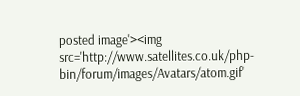posted image'><img src='http://www.satellites.co.uk/php-bin/forum/images/Avatars/atom.gif'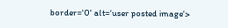border='0' alt='user posted image'>